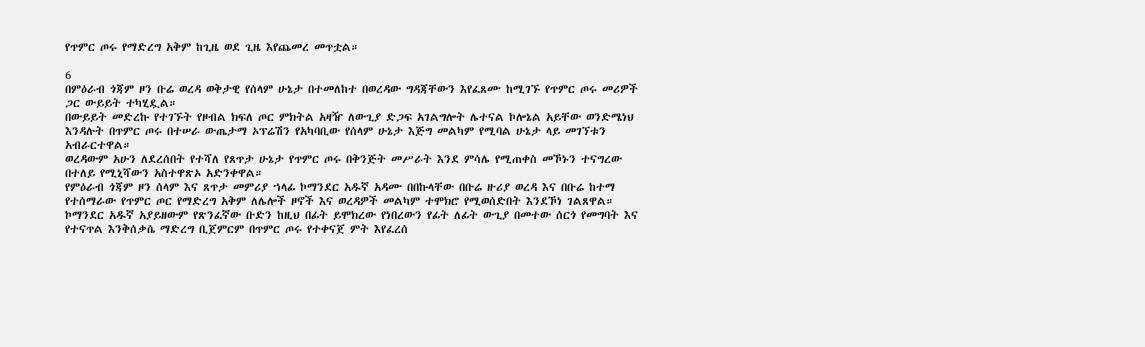የጥምር ጦሩ የማድረግ አቅም ከጊዜ ወደ ጊዜ እየጨመረ መጥቷል።

6
በምዕራብ ጎጃም ዞን ቡሬ ወረዳ ወቅታዊ የሰላም ሁኔታ በተመለከተ በወረዳው ግዳጃቸውን እየፈጸሙ ከሚገኙ የጥምር ጦሩ መሪዎች ጋር ውይይት ተካሂዷል።
በውይይት መድረኩ የተገኙት የዞብል ክፍለ ጦር ምክትል አዛዥ ለውጊያ ድጋፍ አገልግሎት ሌተናል ኮሎኔል አይቸው ወንድሜነህ እንዳሉት በጥምር ጦሩ በተሠራ ውጤታማ ኦፕሬሽን የአካባቢው የሰላም ሁኔታ እጅግ መልካም የሚባል ሁኔታ ላይ መገኘቱን አብራርተዋል።
ወረዳውም አሁን ለደረሰበት የተሻለ የጸጥታ ሁኔታ የጥምር ጦሩ በቅንጅት መሥራት እንደ ምሳሌ የሚጠቀስ መኾኑን ተናግረው በተለይ የሚኒሻውን አስተዋጽኦ አድንቀዋል።
የምዕራብ ጎጃም ዞን ሰላም እና ጸጥታ መምሪያ ኀላፊ ኮማንደር አዱኛ አዳሙ በበኩላቸው በቡሬ ዙሪያ ወረዳ እና በቡሬ ከተማ የተሰማራው የጥምር ጦር የማድረግ አቅም ለሌሎች ዞኖች እና ወረዳዎች መልካም ተሞክሮ የሚወሰድበት እንደኾነ ገልጸዋል።
ኮማንደር አዱኛ አያይዘውም የጽንፈኛው ቡድን ከዚህ በፊት ይሞክረው የነበረውን የፊት ለፊት ውጊያ በመተው ሰርጎ የመግባት እና የተናጥል እንቅሰቃሴ ማድረግ ቢጀምርም በጥምር ጦሩ የተቀናጀ ምት እየፈረሰ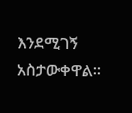እንደሚገኝ አስታውቀዋል።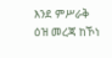እንደ ምሥራቅ ዕዝ መረጃ ከኾነ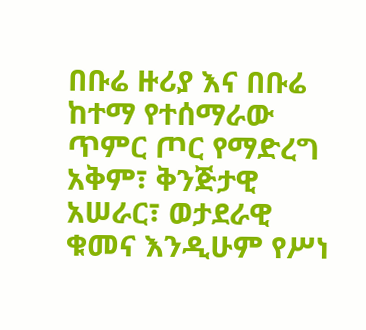በቡሬ ዙሪያ እና በቡሬ ከተማ የተሰማራው ጥምር ጦር የማድረግ አቅም፣ ቅንጅታዊ አሠራር፣ ወታደራዊ ቁመና እንዲሁም የሥነ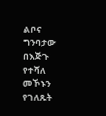ልቦና ግንባታው በእጅጉ የተሻለ መኾኑን የገለጹት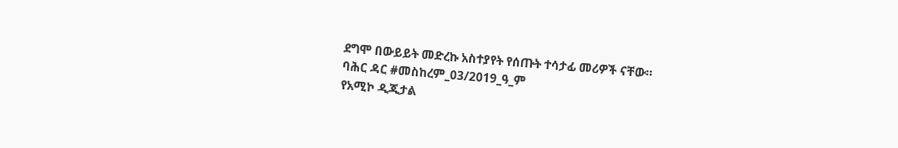ደግሞ በውይይት መድረኩ አስተያየት የሰጡት ተሳታፊ መሪዎች ናቸው።
ባሕር ዳር #መስከረም_03/2019_ዓ_ም
የአሚኮ ዲጂታል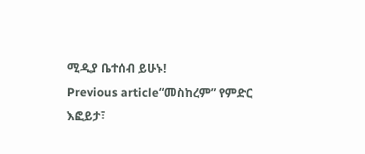ሚዲያ ቤተሰብ ይሁኑ!
Previous article“መስከረም” የምድር እፎይታ፣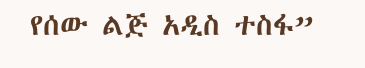የሰው ልጅ አዲስ ተስፋ”